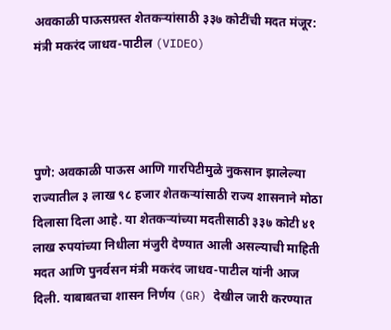अवकाळी पाऊसग्रस्त शेतकऱ्यांसाठी ३३७ कोटींची मदत मंजूर: मंत्री मकरंद जाधव-पाटील (VIDEO)




पुणे: अवकाळी पाऊस आणि गारपिटीमुळे नुकसान झालेल्या राज्यातील ३ लाख ९८ हजार शेतकऱ्यांसाठी राज्य शासनाने मोठा दिलासा दिला आहे. या शेतकऱ्यांच्या मदतीसाठी ३३७ कोटी ४१ लाख रुपयांच्या निधीला मंजुरी देण्यात आली असल्याची माहिती मदत आणि पुनर्वसन मंत्री मकरंद जाधव-पाटील यांनी आज दिली. याबाबतचा शासन निर्णय (GR) देखील जारी करण्यात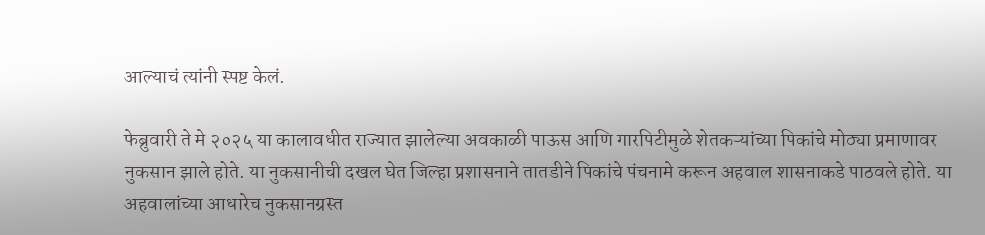आल्याचं त्यांनी स्पष्ट केलं.

फेब्रुवारी ते मे २०२५ या कालावधीत राज्यात झालेल्या अवकाळी पाऊस आणि गारपिटीमुळे शेतकऱ्यांच्या पिकांचे मोठ्या प्रमाणावर नुकसान झाले होते. या नुकसानीची दखल घेत जिल्हा प्रशासनाने तातडीने पिकांचे पंचनामे करून अहवाल शासनाकडे पाठवले होते. या अहवालांच्या आधारेच नुकसानग्रस्त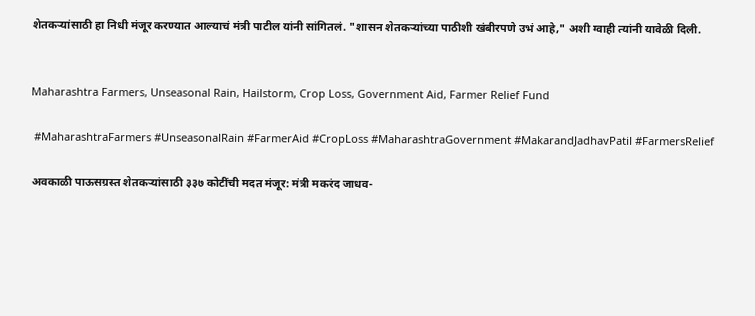शेतकऱ्यांसाठी हा निधी मंजूर करण्यात आल्याचं मंत्री पाटील यांनी सांगितलं. "शासन शेतकऱ्यांच्या पाठीशी खंबीरपणे उभं आहे," अशी ग्वाही त्यांनी यावेळी दिली.


Maharashtra Farmers, Unseasonal Rain, Hailstorm, Crop Loss, Government Aid, Farmer Relief Fund

 #MaharashtraFarmers #UnseasonalRain #FarmerAid #CropLoss #MaharashtraGovernment #MakarandJadhavPatil #FarmersRelief

अवकाळी पाऊसग्रस्त शेतकऱ्यांसाठी ३३७ कोटींची मदत मंजूर: मंत्री मकरंद जाधव-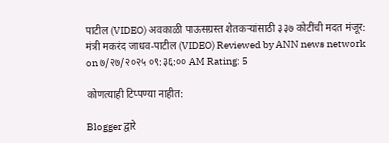पाटील (VIDEO) अवकाळी पाऊसग्रस्त शेतकऱ्यांसाठी ३३७ कोटींची मदत मंजूर: मंत्री मकरंद जाधव-पाटील (VIDEO) Reviewed by ANN news network on ७/२७/२०२५ ०९:३६:०० AM Rating: 5

कोणत्याही टिप्पण्‍या नाहीत:

Blogger द्वारे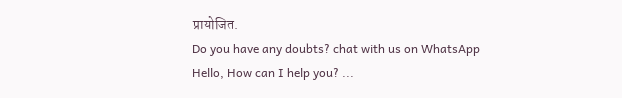प्रायोजित.
Do you have any doubts? chat with us on WhatsApp
Hello, How can I help you? ...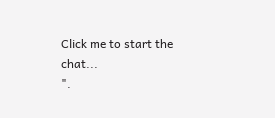Click me to start the chat...
".